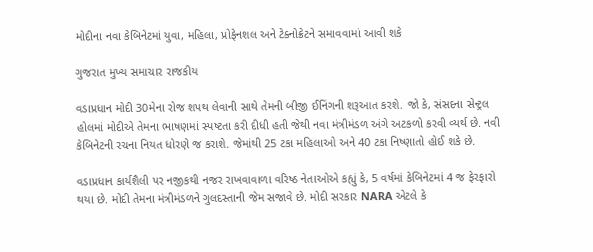મોદીના નવા કેબિનેટમાં યુવા, મહિલા, પ્રોફેનશલ અને ટેક્નોક્રેટને સમાવવામાં આવી શકે

ગુજરાત મુખ્ય સમાચાર રાજકીય

વડાપ્રધાન મોદી 30મેના રોજ શપથ લેવાની સાથે તેમની બીજી ઈનિંગની શરૂઆત કરશે. જો કે, સંસદના સેન્ટ્રલ હોલમાં મોદીએ તેમના ભાષણમાં સ્પષ્ટતા કરી દીધી હતી જેથી નવા મંત્રીમંડળ અંગે અટકળો કરવી વ્યર્થ છે. નવી કેબિનેટની રચના નિયત ધોરણે જ કરાશે. જેમાંથી 25 ટકા મહિલાઓ અને 40 ટકા નિષ્ણાતો હોઈ શકે છે.

વડાપ્રધાન કાર્યશૈલી પર નજીકથી નજર રાખવાવાળા વરિષ્ઠ નેતાઓએ કહ્યું કે, 5 વર્ષમાં કેબિનેટમાં 4 જ ફેરફારો થયા છે. મોદી તેમના મંત્રીમંડળને ગુલદસ્તાની જેમ સજાવે છે. મોદી સરકાર NARA એટલે કે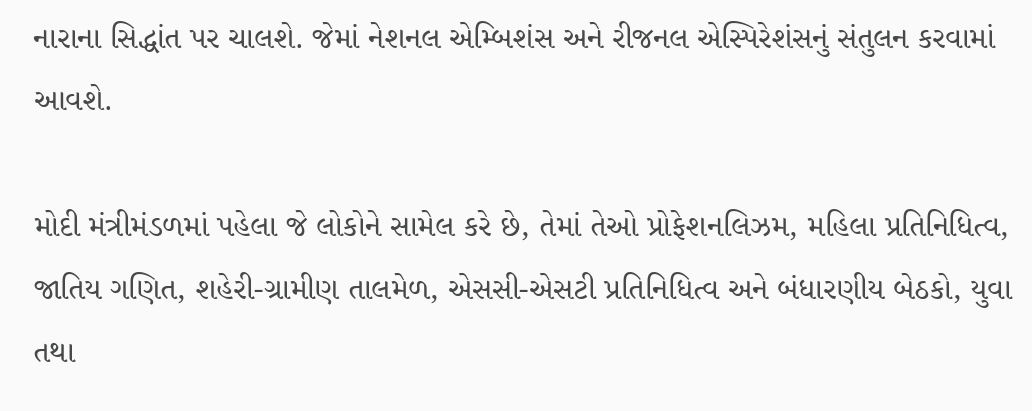નારાના સિદ્ધાંત પર ચાલશે. જેમાં નેશનલ એમ્બિશંસ અને રીજનલ એસ્પિરેશંસનું સંતુલન કરવામાં આવશે.

મોદી મંત્રીમંડળમાં પહેલા જે લોકોને સામેલ કરે છે, તેમાં તેઓ પ્રોફેશનલિઝમ, મહિલા પ્રતિનિધિત્વ, જાતિય ગણિત, શહેરી-ગ્રામીણ તાલમેળ, એસસી-એસટી પ્રતિનિધિત્વ અને બંધારણીય બેઠકો, યુવા તથા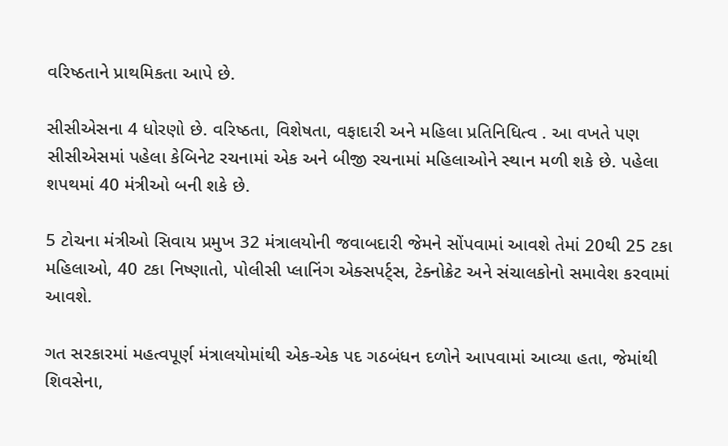વરિષ્ઠતાને પ્રાથમિકતા આપે છે.

સીસીએસના 4 ધોરણો છે. વરિષ્ઠતા, વિશેષતા, વફાદારી અને મહિલા પ્રતિનિધિત્વ . આ વખતે પણ સીસીએસમાં પહેલા કેબિનેટ રચનામાં એક અને બીજી રચનામાં મહિલાઓને સ્થાન મળી શકે છે. પહેલા શપથમાં 40 મંત્રીઓ બની શકે છે.

5 ટોચના મંત્રીઓ સિવાય પ્રમુખ 32 મંત્રાલયોની જવાબદારી જેમને સોંપવામાં આવશે તેમાં 20થી 25 ટકા મહિલાઓ, 40 ટકા નિષ્ણાતો, પોલીસી પ્લાનિંગ એક્સપર્ટ્સ, ટેક્નોક્રેટ અને સંચાલકોનો સમાવેશ કરવામાં આવશે.

ગત સરકારમાં મહત્વપૂર્ણ મંત્રાલયોમાંથી એક-એક પદ ગઠબંધન દળોને આપવામાં આવ્યા હતા, જેમાંથી શિવસેના,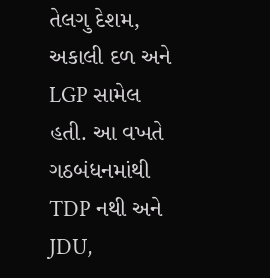તેલગુ દેશમ, અકાલી દળ અને LGP સામેલ હતી. આ વખતે ગઠબંધનમાંથી TDP નથી અને JDU,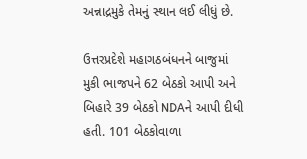અન્નાદ્રમુકે તેમનું સ્થાન લઈ લીધું છે.

ઉત્તરપ્રદેશે મહાગઠબંધનને બાજુમાં મુકી ભાજપને 62 બેઠકો આપી અને બિહારે 39 બેઠકો NDAને આપી દીધી હતી. 101 બેઠકોવાળા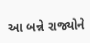આ બન્ને રાજ્યોને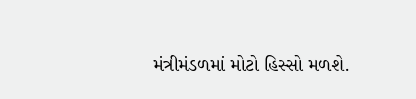મંત્રીમંડળમાં મોટો હિસ્સો મળશે.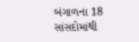બંગાળના 18 સાંસદોમાંથી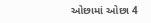ઓછામાં ઓછા 4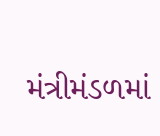મંત્રીમંડળમાં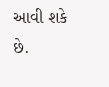આવી શકે છે.